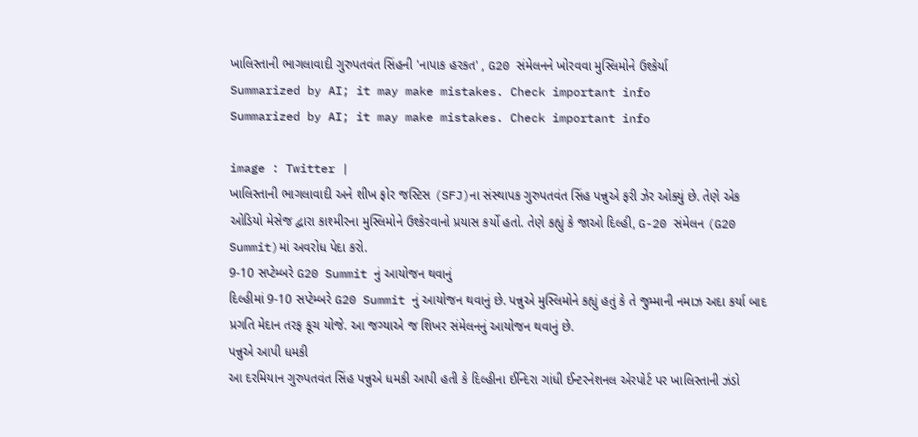ખાલિસ્તાની ભાગલાવાદી ગુરુપતવંત સિંહની 'નાપાક હરકત' , G20 સંમેલનને ખોરવવા મુસ્લિમોને ઉશ્કેર્યા
Summarized by AI; it may make mistakes. Check important info
Summarized by AI; it may make mistakes. Check important info

image : Twitter |
ખાલિસ્તાની ભાગલાવાદી અને શીખ ફોર જસ્ટિસ (SFJ)ના સંસ્થાપક ગુરુપતવંત સિંહ પન્નુએ ફરી ઝેર ઓક્યું છે. તેણે એક ઓડિયો મેસેજ દ્વારા કાશ્મીરના મુસ્લિમોને ઉશ્કેરવાનો પ્રયાસ કર્યો હતો. તેણે કહ્યું કે જાઓ દિલ્હી, G-20 સંમેલન (G20 Summit)માં અવરોધ પેદા કરો.
9-10 સપ્ટેમ્બરે G20 Summit નું આયોજન થવાનું
દિલ્હીમાં 9-10 સપ્ટેમ્બરે G20 Summit નું આયોજન થવાનું છે. પન્નુએ મુસ્લિમોને કહ્યું હતું કે તે જુમ્માની નમાઝ અદા કર્યા બાદ પ્રગતિ મેદાન તરફ કૂચ યોજે. આ જગ્યાએ જ શિખર સંમેલનનું આયોજન થવાનું છે.
પન્નુએ આપી ધમકી
આ દરમિયાન ગુરુપતવંત સિંહ પન્નુએ ધમકી આપી હતી કે દિલ્હીના ઈન્દિરા ગાંધી ઈન્ટરનેશનલ એરપોર્ટ પર ખાલિસ્તાની ઝંડો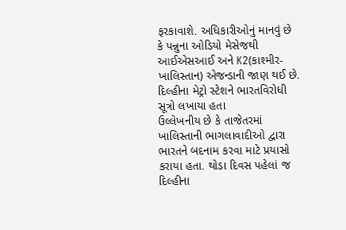ફરકાવાશે. અધિકારીઓનું માનવું છે કે પન્નુના ઓડિયો મેસેજથી આઈએસઆઈ અને K2(કાશ્મીર-ખાલિસ્તાન) એજન્ડાની જાણ થઈ છે.
દિલ્હીના મેટ્રો સ્ટેશને ભારતવિરોધી સૂત્રો લખાયા હતા
ઉલ્લેખનીય છે કે તાજેતરમાં ખાલિસ્તાની ભાગલાવાદીઓ દ્વારા ભારતને બદનામ કરવા માટે પ્રયાસો કરાયા હતા. થોડા દિવસ પહેલાં જ દિલ્હીના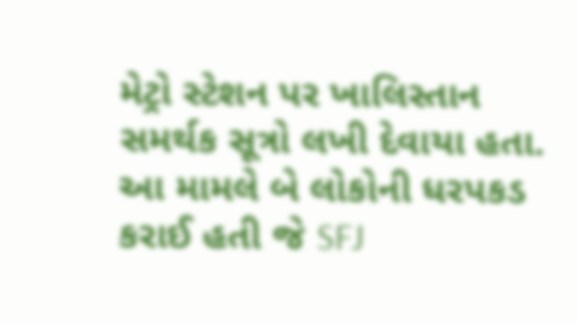મેટ્રો સ્ટેશન પર ખાલિસ્તાન સમર્થક સૂત્રો લખી દેવાયા હતા. આ મામલે બે લોકોની ધરપકડ કરાઈ હતી જે SFJ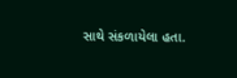સાથે સંકળાયેલા હતા.